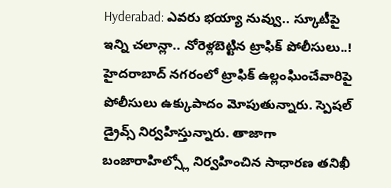Hyderabad: ఎవరు భయ్యా నువ్వు.. స్కూటీపై ఇన్ని చలాన్లా.. నోరెళ్లబెట్టిన ట్రాఫిక్ పోలీసులు..!
హైదరాబాద్ నగరంలో ట్రాఫిక్ ఉల్లంఘించేవారిపై పోలీసులు ఉక్కుపాదం మోపుతున్నారు. స్పెషల్ డ్రైవ్స్ నిర్వహిస్తున్నారు. తాజాగా బంజారాహిల్స్లో నిర్వహించిన సాధారణ తనిఖీ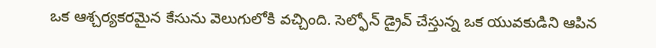ఒక ఆశ్చర్యకరమైన కేసును వెలుగులోకి వచ్చింది. సెల్ఫోన్ డ్రైవ్ చేస్తున్న ఒక యువకుడిని ఆపిన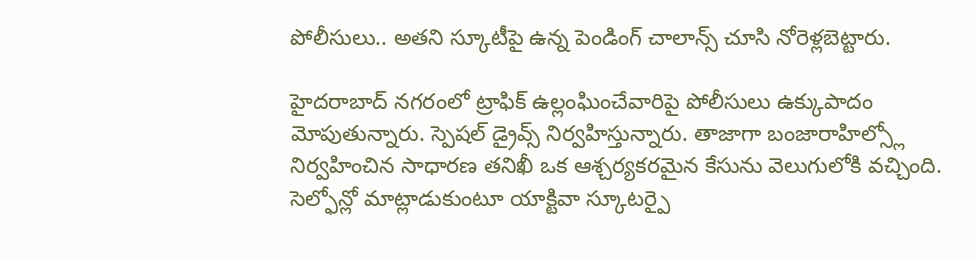పోలీసులు.. అతని స్కూటీపై ఉన్న పెండింగ్ చాలాన్స్ చూసి నోరెళ్లబెట్టారు.

హైదరాబాద్ నగరంలో ట్రాఫిక్ ఉల్లంఘించేవారిపై పోలీసులు ఉక్కుపాదం మోపుతున్నారు. స్పెషల్ డ్రైవ్స్ నిర్వహిస్తున్నారు. తాజాగా బంజారాహిల్స్లో నిర్వహించిన సాధారణ తనిఖీ ఒక ఆశ్చర్యకరమైన కేసును వెలుగులోకి వచ్చింది. సెల్ఫోన్లో మాట్లాడుకుంటూ యాక్టివా స్కూటర్పై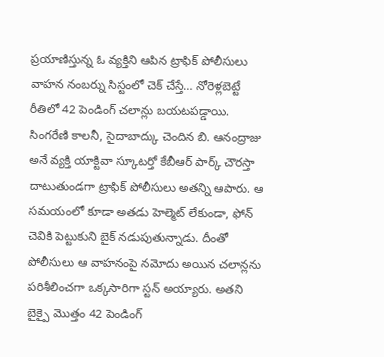ప్రయాణిస్తున్న ఓ వ్యక్తిని ఆపిన ట్రాఫిక్ పోలీసులు వాహన నంబర్ను సిస్టంలో చెక్ చేస్తే… నోరెళ్లబెట్టే రీతిలో 42 పెండింగ్ చలాన్లు బయటపడ్డాయి.
సింగరేణి కాలనీ, సైదాబాద్కు చెందిన బి. ఆనంద్రాజు అనే వ్యక్తి యాక్టివా స్కూటర్తో కేబీఆర్ పార్క్ చౌరస్తా దాటుతుండగా ట్రాఫిక్ పోలీసులు అతన్ని ఆపారు. ఆ సమయంలో కూడా అతడు హెల్మెట్ లేకుండా, ఫోన్ చెవికి పెట్టుకుని బైక్ నడుపుతున్నాడు. దీంతో పోలీసులు ఆ వాహనంపై నమోదు అయిన చలాన్లను పరిశీలించగా ఒక్కసారిగా స్టన్ అయ్యారు. అతని బైక్పై మొత్తం 42 పెండింగ్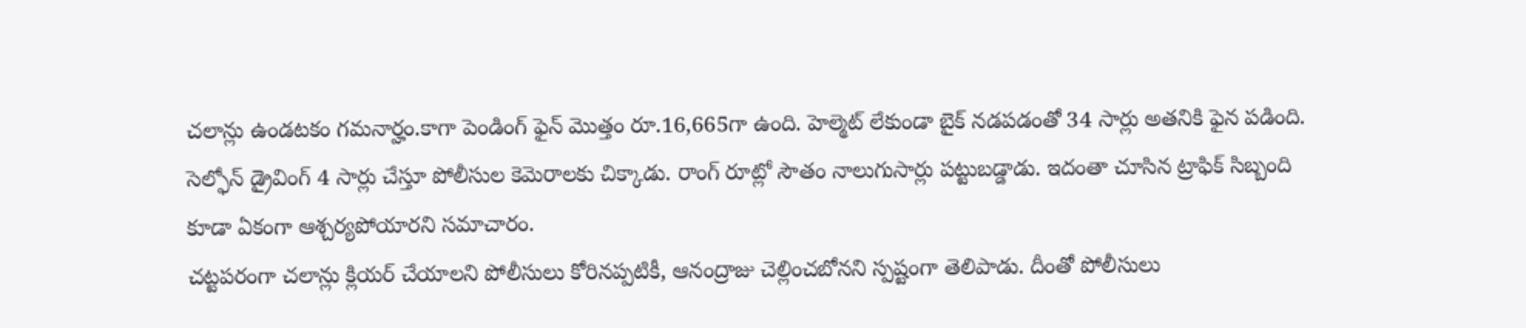చలాన్లు ఉండటకం గమనార్హం.కాగా పెండింగ్ ఫైన్ మొత్తం రూ.16,665గా ఉంది. హెల్మెట్ లేకుండా బైక్ నడపడంతో 34 సార్లు అతనికి ఫైన పడింది. సెల్ఫోన్ డ్రైవింగ్ 4 సార్లు చేస్తూ పోలీసుల కెమెరాలకు చిక్కాడు. రాంగ్ రూట్లో సౌతం నాలుగుసార్లు పట్టుబడ్డాడు. ఇదంతా చూసిన ట్రాఫిక్ సిబ్బంది కూడా ఏకంగా ఆశ్చర్యపోయారని సమాచారం.
చట్టపరంగా చలాన్లు క్లియర్ చేయాలని పోలీసులు కోరినప్పటికీ, ఆనంద్రాజు చెల్లించబోనని స్పష్టంగా తెలిపాడు. దీంతో పోలీసులు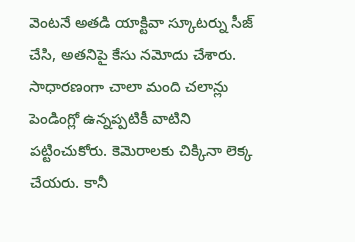వెంటనే అతడి యాక్టివా స్కూటర్ను సీజ్ చేసి, అతనిపై కేసు నమోదు చేశారు. సాధారణంగా చాలా మంది చలాన్లు పెండింగ్లో ఉన్నప్పటికీ వాటిని పట్టించుకోరు. కెమెరాలకు చిక్కినా లెక్క చేయరు. కానీ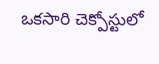ఒకసారి చెక్పోస్టులో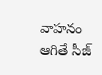వాహనం ఆగితే సీజ్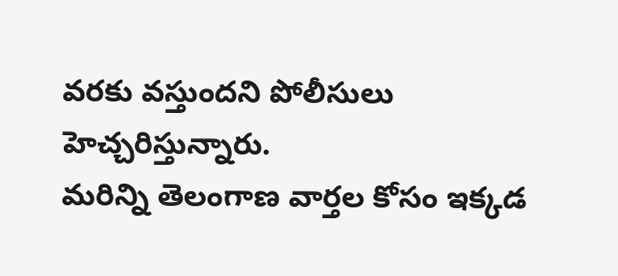వరకు వస్తుందని పోలీసులు హెచ్చరిస్తున్నారు.
మరిన్ని తెలంగాణ వార్తల కోసం ఇక్కడ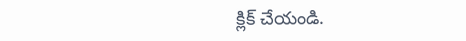క్లిక్ చేయండి.